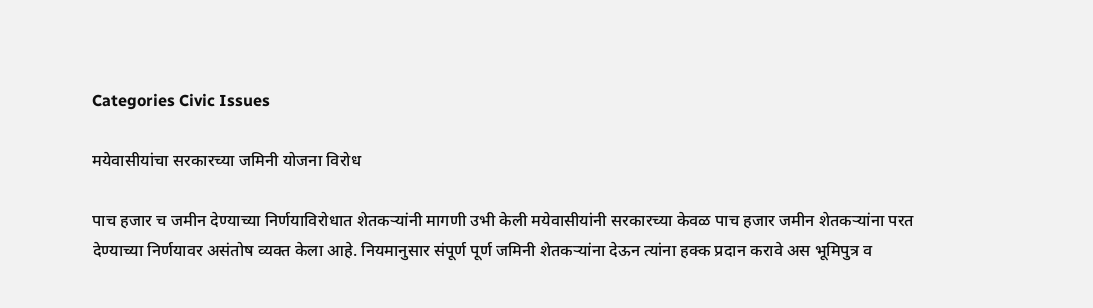Categories Civic Issues

मयेवासीयांचा सरकारच्या जमिनी योजना विरोध

पाच हजार च जमीन देण्याच्या निर्णयाविरोधात शेतकऱ्यांनी मागणी उभी केली मयेवासीयांनी सरकारच्या केवळ पाच हजार जमीन शेतकऱ्यांना परत देण्याच्या निर्णयावर असंतोष व्यक्त केला आहे. नियमानुसार संपूर्ण पूर्ण जमिनी शेतकऱ्यांना देऊन त्यांना हक्क प्रदान करावे अस भूमिपुत्र व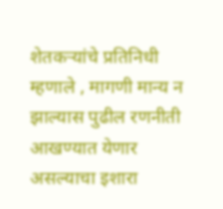शेतकऱ्यांचे प्रतिनिधी म्हणाले , मागणी मान्य न झाल्यास पुढील रणनीती आखण्यात येणार असल्याचा इशारा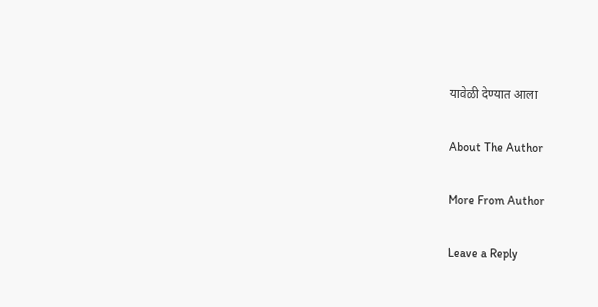यावेळी देण्यात आला

About The Author

More From Author

Leave a Reply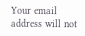Your email address will not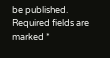be published. Required fields are marked *